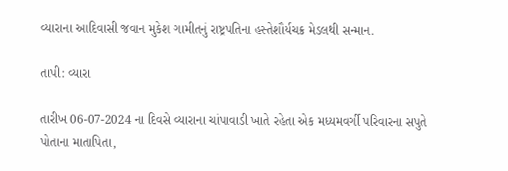વ્યારાના આદિવાસી જવાન મુકેશ ગામીતનું રાષ્ટ્રપતિના હસ્તેશૌર્યચક્ર મેડલથી સન્માન.

તાપી: વ્યારા

તારીખ 06-07-2024 ના દિવસે વ્યારાના ચાંપાવાડી ખાતે રહેતા એક મધ્યમવર્ગી પરિવારના સપુતે પોતાના માતાપિતા,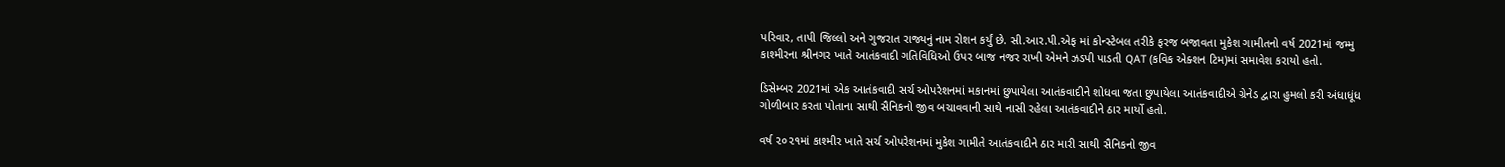પરિવાર, તાપી જિલ્લો અને ગુજરાત રાજ્યનું નામ રોશન કર્યું છે. સી.આર.પી.એફ માં કોન્સ્ટેબલ તરીકે ફરજ બજાવતા મુકેશ ગામીતનો વર્ષ 2021માં જમ્મુ કાશ્મીરના શ્રીનગર ખાતે આતંકવાદી ગતિવિધિઓ ઉપર બાજ નજર રાખી એમને ઝડપી પાડતી QAT (કવિક એક્શન ટિમ)માં સમાવેશ કરાયો હતો.

ડિસેમ્બર 2021માં એક આતંકવાદી સર્ચ ઓપરેશનમાં મકાનમાં છુપાયેલા આતંકવાદીને શોધવા જતા છુપાયેલા આતંકવાદીએ ગ્રેનેડ દ્વારા હુમલો કરી અંધાધૂંધ ગોળીબાર કરતા પોતાના સાથી સૈનિકનો જીવ બચાવવાની સાથે નાસી રહેલા આતંકવાદીને ઠાર માર્યો હતો.

વર્ષ ૨૦૨૧માં કાશ્મીર ખાતે સર્ચ ઓપરેશનમાં મુકેશ ગામીતે આતંકવાદીને ઠાર મારી સાથી સૈનિકનો જીવ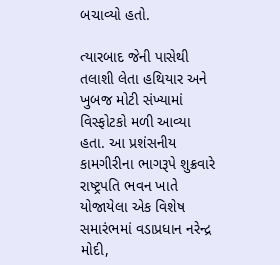બચાવ્યો હતો.

ત્યારબાદ જેની પાસેથી તલાશી લેતા હથિયાર અને ખુબજ મોટી સંખ્યામાં વિસ્ફોટકો મળી આવ્યા હતા. આ પ્રશંસનીય કામગીરીના ભાગરૂપે શુક્રવારે રાષ્ટ્રપતિ ભવન ખાતે યોજાયેલા એક વિશેષ સમારંભમાં વડાપ્રધાન નરેન્દ્ર મોદી,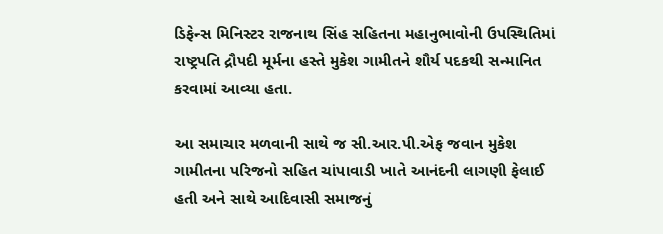ડિફેન્સ મિનિસ્ટર રાજનાથ સિંહ સહિતના મહાનુભાવોની ઉપસ્થિતિમાં રાષ્ટ્રપતિ દ્રૌપદી મૂર્મના હસ્તે મુકેશ ગામીતને શૌર્ય પદકથી સન્માનિત કરવામાં આવ્યા હતા.

આ સમાચાર મળવાની સાથે જ સી.આર.પી.એફ જવાન મુકેશ ગામીતના પરિજનો સહિત ચાંપાવાડી ખાતે આનંદની લાગણી ફેલાઈ હતી અને સાથે આદિવાસી સમાજનું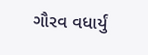ગૌરવ વધાર્યું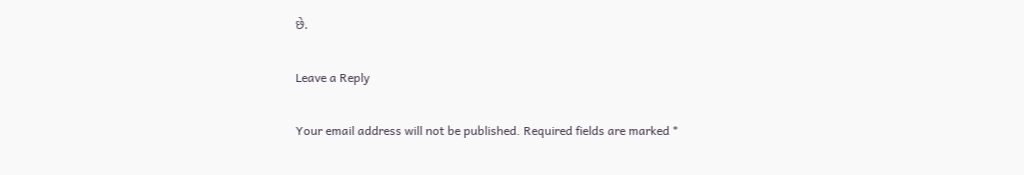છે.

Leave a Reply

Your email address will not be published. Required fields are marked *